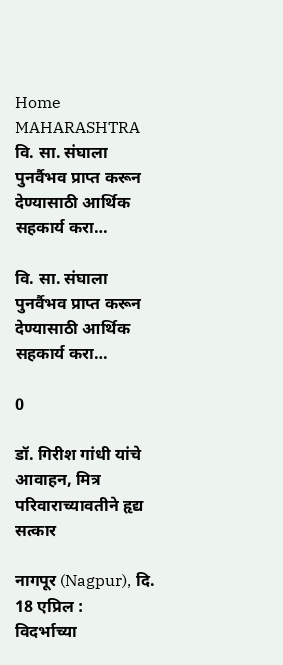Home MAHARASHTRA वि. सा. संघाला पुनर्वैभव प्राप्‍त करून देण्‍यासाठी आर्थिक सहकार्य करा…

वि. सा. संघाला पुनर्वैभव प्राप्‍त करून देण्‍यासाठी आर्थिक सहकार्य करा…

0

डॉ. गिरीश गांधी यांचे आवाहन, मित्र परिवाराच्‍यावतीने हृद्य सत्‍कार

नागपूर (Nagpur), दि. 18 एप्रिल :
विदर्भाच्या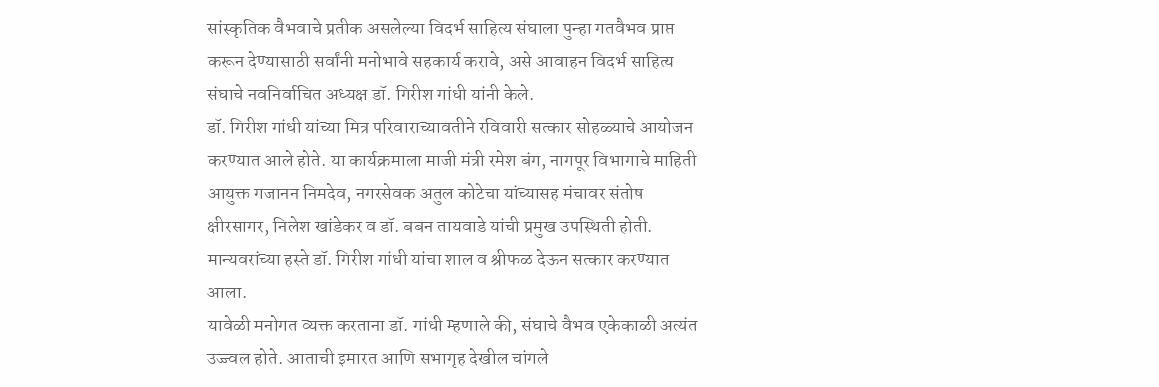सांस्कृतिक वैभवाचे प्रतीक असलेल्या विदर्भ साहित्य संघाला पुन्हा गतवैभव प्राप्त करून देण्यासाठी सर्वांनी मनोभावे सहकार्य करावे, असे आवाहन विदर्भ साहित्‍य संघाचे नवनिर्वाचित अध्यक्ष डॉ. गिरीश गांधी यांनी केले.
डॉ. गिरीश गांधी यांच्‍या मित्र परिवाराच्‍यावतीने रविवारी सत्‍कार सोहळ्याचे आयोजन करण्‍यात आले होते. या कार्यक्रमाला माजी मंत्री रमेश बंग, नागपूर विभागाचे माहिती आयुक्त गजानन निमदेव, नगरसेवक अतुल कोटेचा यांच्‍यासह मंचावर संतोष क्षीरसागर, निलेश खांडेकर व डॉ. बबन तायवाडे यांची प्रमुख उपस्थिती होती. मान्‍यवरांच्‍या हस्‍ते डॉ. गिरीश गांधी यांचा शाल व श्रीफळ देऊन सत्‍कार करण्‍यात आला.
यावेळी मनोगत व्यक्त करताना डॉ. गांधी म्हणाले की, संघाचे वैभव एकेकाळी अत्यंत उज्ज्वल होते. आताची इमारत आणि सभागृह देखील चांगले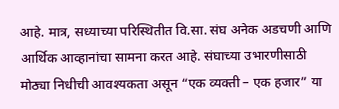आहे. मात्र, सध्याच्या परिस्थितीत वि.सा. संघ अनेक अडचणी आणि आर्थिक आव्हानांचा सामना करत आहे. संघाच्या उभारणीसाठी मोठ्या निधीची आवश्यकता असून “एक व्यक्ती – एक हजार” या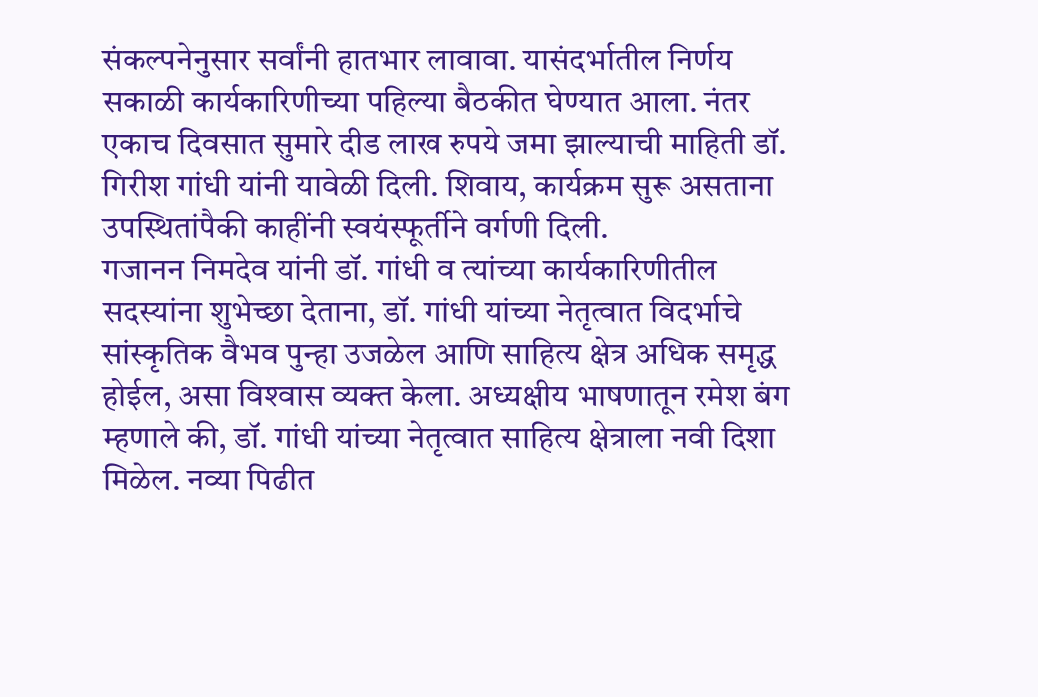संकल्‍पनेनुसार सर्वांनी हातभार लावावा. यासंदर्भातील निर्णय सकाळी कार्यकारिणीच्या पहिल्‍या बैठकीत घेण्यात आला. नंतर एकाच दिवसात सुमारे दीड लाख रुपये जमा झाल्याची माहिती डॉ. गिरीश गांधी यांनी यावेळी दिली. शिवाय, कार्यक्रम सुरू असताना उपस्थितांपैकी काहींनी स्वयंस्‍फूर्तीने वर्गणी दिली.
गजानन निमदेव यांनी डॉ. गांधी व त्‍यांच्‍या कार्यकारिणीतील सदस्‍यांना शुभेच्छा देताना, डॉ. गांधी यांच्‍या नेतृत्‍वात विदर्भाचे सांस्कृतिक वैभव पुन्हा उजळेल आणि साहित्य क्षेत्र अधिक समृद्ध होईल, असा विश्‍वास व्‍यक्‍त केला. अध्‍यक्षीय भाषणातून रमेश बंग म्हणाले की, डॉ. गांधी यांच्‍या नेतृत्वात साहित्य क्षेत्राला नवी दिशा मिळेल. नव्या पिढीत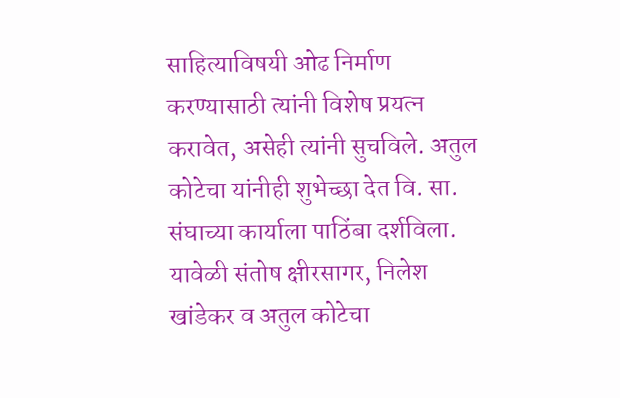साहित्याविषयी ओढ निर्माण करण्यासाठी त्‍यांनी विशेष प्रयत्न करावेत, असेही त्यांनी सुचविले. अतुल कोटेचा यांनीही शुभेच्छा देत वि. सा. संघाच्या कार्याला पाठिंबा दर्शविला.
यावेळी संतोष क्षीरसागर, निलेश खांडेकर व अतुल कोटेचा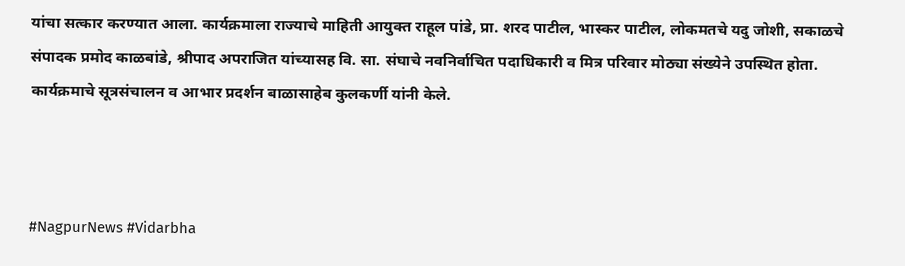यांचा सत्कार करण्यात आला. कार्यक्रमाला राज्‍याचे माहिती आयुक्‍त राहूल पांडे, प्रा. शरद पाटील, भास्कर पाटील, लोकमतचे यदु जोशी, सकाळचे संपादक प्रमोद काळबांडे, श्रीपाद अपराजित यांच्‍यासह वि. सा. संघाचे नवनिर्वाचित पदाधिकारी व मित्र परिवार मोठ्या संख्‍येने उपस्थित होता. कार्यक्रमाचे सूत्रसंचालन व आभार प्रदर्शन बाळासाहेब कुलकर्णी यांनी केले.



#NagpurNews #Vidarbha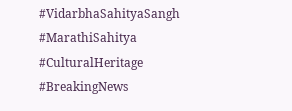#VidarbhaSahityaSangh #MarathiSahitya #CulturalHeritage #BreakingNews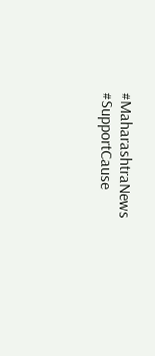#MaharashtraNews #SupportCause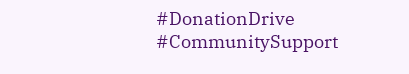#DonationDrive #CommunitySupport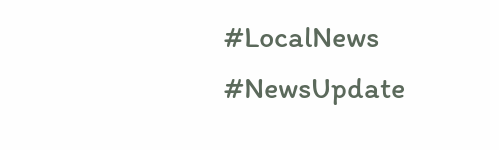#LocalNews #NewsUpdate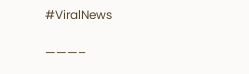#ViralNews

———–